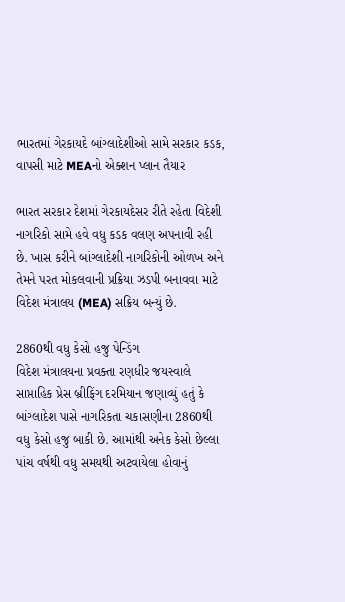ભારતમાં ગેરકાયદે બાંગ્લાદેશીઓ સામે સરકાર કડક, વાપસી માટે MEAનો એક્શન પ્લાન તૈયાર

ભારત સરકાર દેશમાં ગેરકાયદેસર રીતે રહેતા વિદેશી નાગરિકો સામે હવે વધુ કડક વલણ અપનાવી રહી છે. ખાસ કરીને બાંગ્લાદેશી નાગરિકોની ઓળખ અને તેમને પરત મોકલવાની પ્રક્રિયા ઝડપી બનાવવા માટે વિદેશ મંત્રાલય (MEA) સક્રિય બન્યું છે.

2860થી વધુ કેસો હજુ પેન્ડિંગ
વિદેશ મંત્રાલયના પ્રવક્તા રણધીર જયસ્વાલે સાપ્તાહિક પ્રેસ બ્રીફિંગ દરમિયાન જણાવ્યું હતું કે બાંગ્લાદેશ પાસે નાગરિકતા ચકાસણીના 2860થી વધુ કેસો હજુ બાકી છે. આમાંથી અનેક કેસો છેલ્લા પાંચ વર્ષથી વધુ સમયથી અટવાયેલા હોવાનું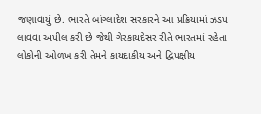જણાવાયું છે. ભારતે બાંગ્લાદેશ સરકારને આ પ્રક્રિયામાં ઝડપ લાવવા અપીલ કરી છે જેથી ગેરકાયદેસર રીતે ભારતમાં રહેતા લોકોની ઓળખ કરી તેમને કાયદાકીય અને દ્વિપક્ષીય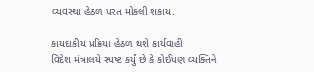વ્યવસ્થા હેઠળ પરત મોકલી શકાય.

કાયદાકીય પ્રક્રિયા હેઠળ થશે કાર્યવાહી
વિદેશ મંત્રાલયે સ્પષ્ટ કર્યું છે કે કોઈપણ વ્યક્તિને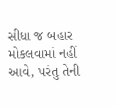સીધા જ બહાર મોકલવામાં નહીં આવે, પરંતુ તેની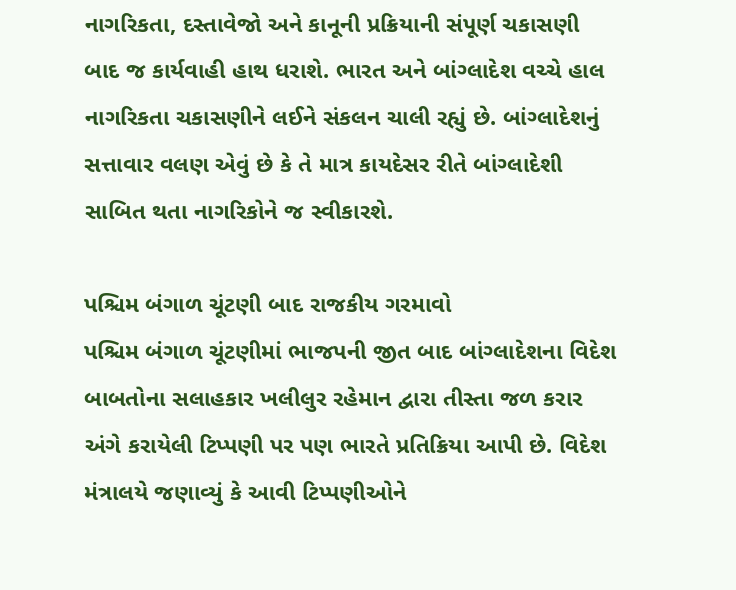નાગરિકતા, દસ્તાવેજો અને કાનૂની પ્રક્રિયાની સંપૂર્ણ ચકાસણી બાદ જ કાર્યવાહી હાથ ધરાશે. ભારત અને બાંગ્લાદેશ વચ્ચે હાલ નાગરિકતા ચકાસણીને લઈને સંકલન ચાલી રહ્યું છે. બાંગ્લાદેશનું સત્તાવાર વલણ એવું છે કે તે માત્ર કાયદેસર રીતે બાંગ્લાદેશી સાબિત થતા નાગરિકોને જ સ્વીકારશે.

પશ્ચિમ બંગાળ ચૂંટણી બાદ રાજકીય ગરમાવો
પશ્ચિમ બંગાળ ચૂંટણીમાં ભાજપની જીત બાદ બાંગ્લાદેશના વિદેશ બાબતોના સલાહકાર ખલીલુર રહેમાન દ્વારા તીસ્તા જળ કરાર અંગે કરાયેલી ટિપ્પણી પર પણ ભારતે પ્રતિક્રિયા આપી છે. વિદેશ મંત્રાલયે જણાવ્યું કે આવી ટિપ્પણીઓને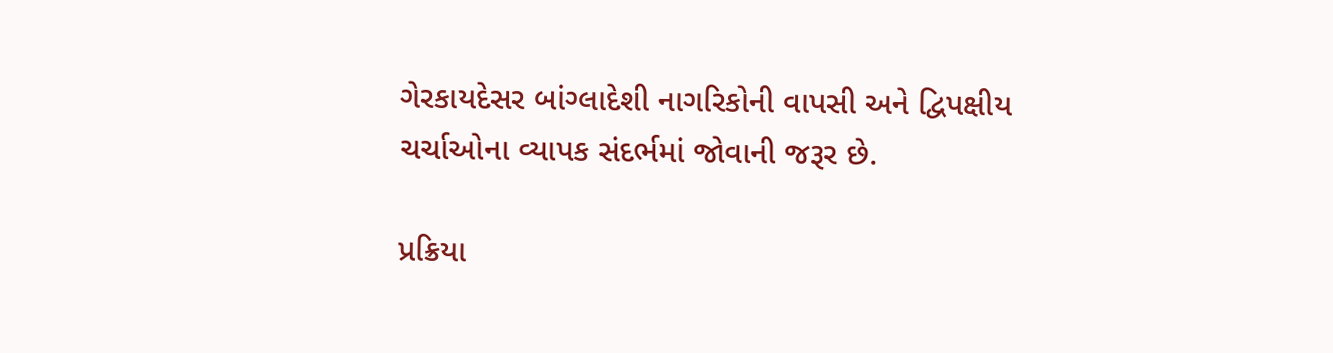ગેરકાયદેસર બાંગ્લાદેશી નાગરિકોની વાપસી અને દ્વિપક્ષીય ચર્ચાઓના વ્યાપક સંદર્ભમાં જોવાની જરૂર છે.

પ્રક્રિયા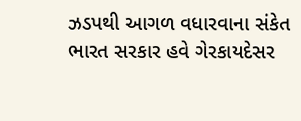ઝડપથી આગળ વધારવાના સંકેત
ભારત સરકાર હવે ગેરકાયદેસર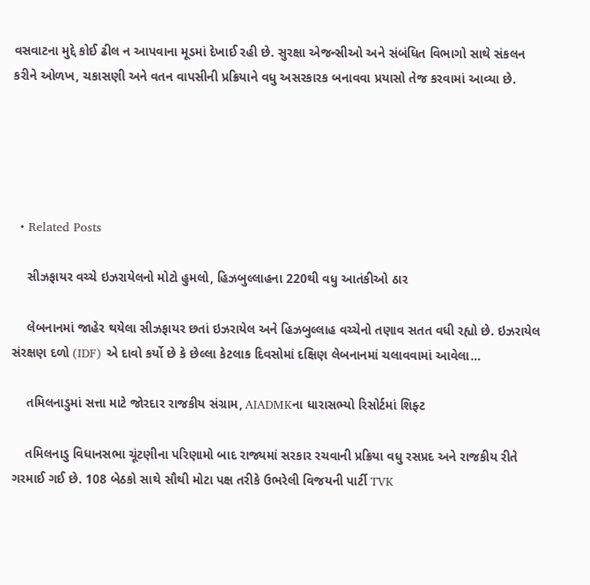વસવાટના મુદ્દે કોઈ ઢીલ ન આપવાના મૂડમાં દેખાઈ રહી છે. સુરક્ષા એજન્સીઓ અને સંબંધિત વિભાગો સાથે સંકલન કરીને ઓળખ, ચકાસણી અને વતન વાપસીની પ્રક્રિયાને વધુ અસરકારક બનાવવા પ્રયાસો તેજ કરવામાં આવ્યા છે.





  • Related Posts

    સીઝફાયર વચ્ચે ઇઝરાયેલનો મોટો હુમલો, હિઝબુલ્લાહના 220થી વધુ આતંકીઓ ઠાર

    લેબનાનમાં જાહેર થયેલા સીઝફાયર છતાં ઇઝરાયેલ અને હિઝબુલ્લાહ વચ્ચેનો તણાવ સતત વધી રહ્યો છે. ઇઝરાયેલ સંરક્ષણ દળો (IDF) એ દાવો કર્યો છે કે છેલ્લા કેટલાક દિવસોમાં દક્ષિણ લેબનાનમાં ચલાવવામાં આવેલા…

    તમિલનાડુમાં સત્તા માટે જોરદાર રાજકીય સંગ્રામ, AIADMKના ધારાસભ્યો રિસોર્ટમાં શિફ્ટ

    તમિલનાડુ વિધાનસભા ચૂંટણીના પરિણામો બાદ રાજ્યમાં સરકાર રચવાની પ્રક્રિયા વધુ રસપ્રદ અને રાજકીય રીતે ગરમાઈ ગઈ છે. 108 બેઠકો સાથે સૌથી મોટા પક્ષ તરીકે ઉભરેલી વિજયની પાર્ટી TVK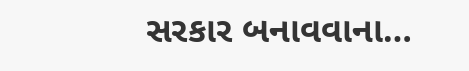સરકાર બનાવવાના…